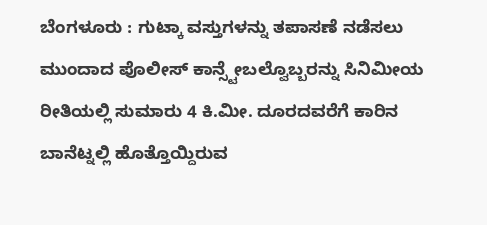ಬೆಂಗಳೂರು : ಗುಟ್ಕಾ ವಸ್ತುಗಳನ್ನು ತಪಾಸಣೆ ನಡೆಸಲು ಮುಂದಾದ ಪೊಲೀಸ್ ಕಾನ್ಸ್ಟೇಬಲ್ವೊಬ್ಬರನ್ನು ಸಿನಿಮೀಯ ರೀತಿಯಲ್ಲಿ ಸುಮಾರು 4 ಕಿ.ಮೀ. ದೂರದವರೆಗೆ ಕಾರಿನ ಬಾನೆಟ್ನಲ್ಲಿ ಹೊತ್ತೊಯ್ದಿರುವ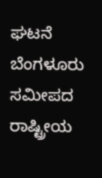ಘಟನೆ ಬೆಂಗಳೂರು ಸಮೀಪದ ರಾಷ್ಟ್ರೀಯ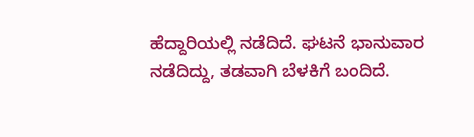ಹೆದ್ದಾರಿಯಲ್ಲಿ ನಡೆದಿದೆ. ಘಟನೆ ಭಾನುವಾರ ನಡೆದಿದ್ದು, ತಡವಾಗಿ ಬೆಳಕಿಗೆ ಬಂದಿದೆ.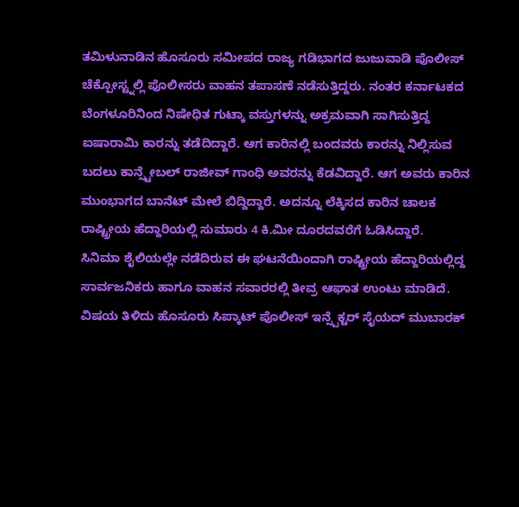ತಮಿಳುನಾಡಿನ ಹೊಸೂರು ಸಮೀಪದ ರಾಜ್ಯ ಗಡಿಭಾಗದ ಜುಜುವಾಡಿ ಪೊಲೀಸ್ ಚೆಕ್ಪೋಸ್ಟ್ನಲ್ಲಿ ಪೊಲೀಸರು ವಾಹನ ತಪಾಸಣೆ ನಡೆಸುತ್ತಿದ್ದರು. ನಂತರ ಕರ್ನಾಟಕದ ಬೆಂಗಳೂರಿನಿಂದ ನಿಷೇಧಿತ ಗುಟ್ಕಾ ವಸ್ತುಗಳನ್ನು ಅಕ್ರಮವಾಗಿ ಸಾಗಿಸುತ್ತಿದ್ದ ಐಷಾರಾಮಿ ಕಾರನ್ನು ತಡೆದಿದ್ದಾರೆ. ಆಗ ಕಾರಿನಲ್ಲಿ ಬಂದವರು ಕಾರನ್ನು ನಿಲ್ಲಿಸುವ ಬದಲು ಕಾನ್ಸ್ಟೇಬಲ್ ರಾಜೀವ್ ಗಾಂಧಿ ಅವರನ್ನು ಕೆಡವಿದ್ದಾರೆ. ಆಗ ಅವರು ಕಾರಿನ ಮುಂಭಾಗದ ಬಾನೆಟ್ ಮೇಲೆ ಬಿದ್ದಿದ್ದಾರೆ. ಅದನ್ನೂ ಲೆಕ್ಕಿಸದ ಕಾರಿನ ಚಾಲಕ ರಾಷ್ಟ್ರೀಯ ಹೆದ್ದಾರಿಯಲ್ಲಿ ಸುಮಾರು 4 ಕಿ.ಮೀ ದೂರದವರೆಗೆ ಓಡಿಸಿದ್ದಾರೆ.
ಸಿನಿಮಾ ಶೈಲಿಯಲ್ಲೇ ನಡೆದಿರುವ ಈ ಘಟನೆಯಿಂದಾಗಿ ರಾಷ್ಟ್ರೀಯ ಹೆದ್ದಾರಿಯಲ್ಲಿದ್ದ ಸಾರ್ವಜನಿಕರು ಹಾಗೂ ವಾಹನ ಸವಾರರಲ್ಲಿ ತೀವ್ರ ಆಘಾತ ಉಂಟು ಮಾಡಿದೆ.
ವಿಷಯ ತಿಳಿದು ಹೊಸೂರು ಸಿಪ್ಕಾಟ್ ಪೊಲೀಸ್ ಇನ್ಸ್ಪೆಕ್ಟರ್ ಸೈಯದ್ ಮುಬಾರಕ್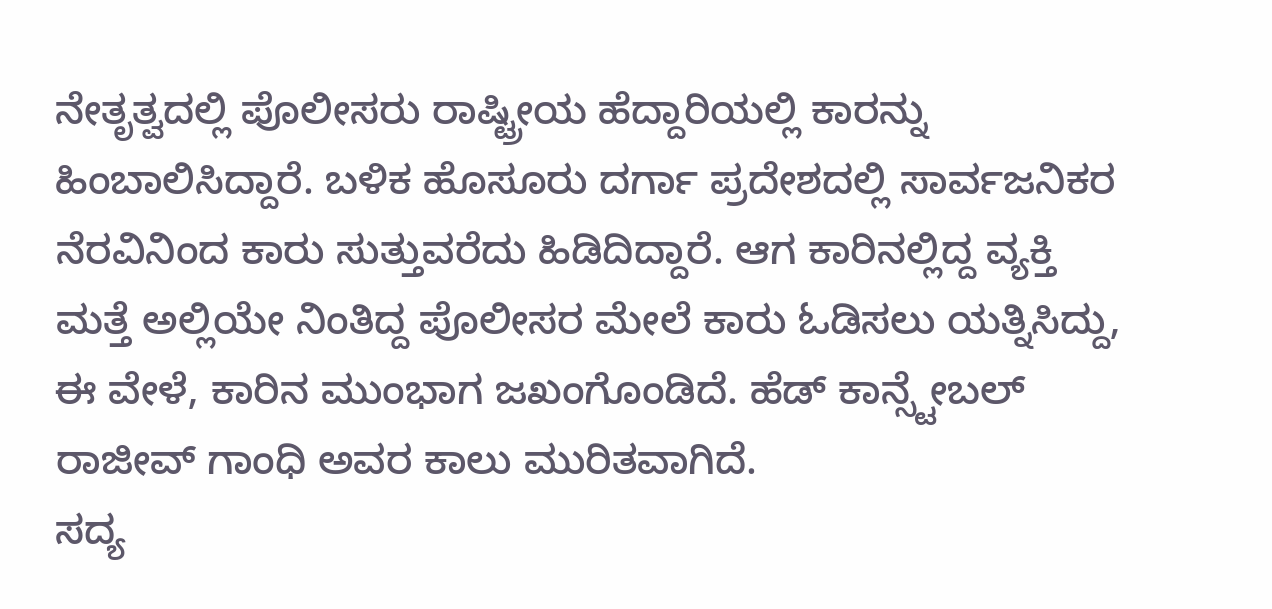ನೇತೃತ್ವದಲ್ಲಿ ಪೊಲೀಸರು ರಾಷ್ಟ್ರೀಯ ಹೆದ್ದಾರಿಯಲ್ಲಿ ಕಾರನ್ನು ಹಿಂಬಾಲಿಸಿದ್ದಾರೆ. ಬಳಿಕ ಹೊಸೂರು ದರ್ಗಾ ಪ್ರದೇಶದಲ್ಲಿ ಸಾರ್ವಜನಿಕರ ನೆರವಿನಿಂದ ಕಾರು ಸುತ್ತುವರೆದು ಹಿಡಿದಿದ್ದಾರೆ. ಆಗ ಕಾರಿನಲ್ಲಿದ್ದ ವ್ಯಕ್ತಿ ಮತ್ತೆ ಅಲ್ಲಿಯೇ ನಿಂತಿದ್ದ ಪೊಲೀಸರ ಮೇಲೆ ಕಾರು ಓಡಿಸಲು ಯತ್ನಿಸಿದ್ದು, ಈ ವೇಳೆ, ಕಾರಿನ ಮುಂಭಾಗ ಜಖಂಗೊಂಡಿದೆ. ಹೆಡ್ ಕಾನ್ಸ್ಟೇಬಲ್ ರಾಜೀವ್ ಗಾಂಧಿ ಅವರ ಕಾಲು ಮುರಿತವಾಗಿದೆ.
ಸದ್ಯ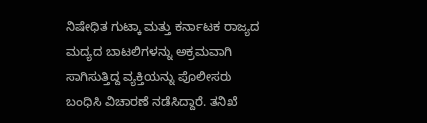ನಿಷೇಧಿತ ಗುಟ್ಕಾ ಮತ್ತು ಕರ್ನಾಟಕ ರಾಜ್ಯದ ಮದ್ಯದ ಬಾಟಲಿಗಳನ್ನು ಅಕ್ರಮವಾಗಿ ಸಾಗಿಸುತ್ತಿದ್ದ ವ್ಯಕ್ತಿಯನ್ನು ಪೊಲೀಸರು ಬಂಧಿಸಿ ವಿಚಾರಣೆ ನಡೆಸಿದ್ದಾರೆ. ತನಿಖೆ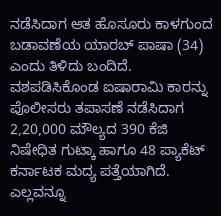ನಡೆಸಿದಾಗ ಆತ ಹೊಸೂರು ಕಾಳಗುಂದ ಬಡಾವಣೆಯ ಯಾರಬ್ ಪಾಷಾ (34) ಎಂದು ತಿಳಿದು ಬಂದಿದೆ.
ವಶಪಡಿಸಿಕೊಂಡ ಐಷಾರಾಮಿ ಕಾರನ್ನು ಪೊಲೀಸರು ತಪಾಸಣೆ ನಡೆಸಿದಾಗ 2,20,000 ಮೌಲ್ಯದ 390 ಕೆಜಿ ನಿಷೇಧಿತ ಗುಟ್ಕಾ ಹಾಗೂ 48 ಪ್ಯಾಕೆಟ್ ಕರ್ನಾಟಕ ಮದ್ಯ ಪತ್ತೆಯಾಗಿದೆ. ಎಲ್ಲವನ್ನೂ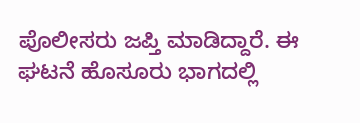ಪೊಲೀಸರು ಜಪ್ತಿ ಮಾಡಿದ್ದಾರೆ. ಈ ಘಟನೆ ಹೊಸೂರು ಭಾಗದಲ್ಲಿ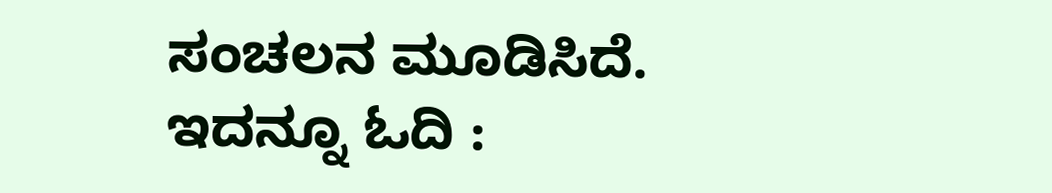ಸಂಚಲನ ಮೂಡಿಸಿದೆ.
ಇದನ್ನೂ ಓದಿ :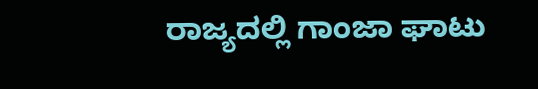ರಾಜ್ಯದಲ್ಲಿ ಗಾಂಜಾ ಘಾಟು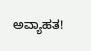ಅವ್ಯಾಹತ!